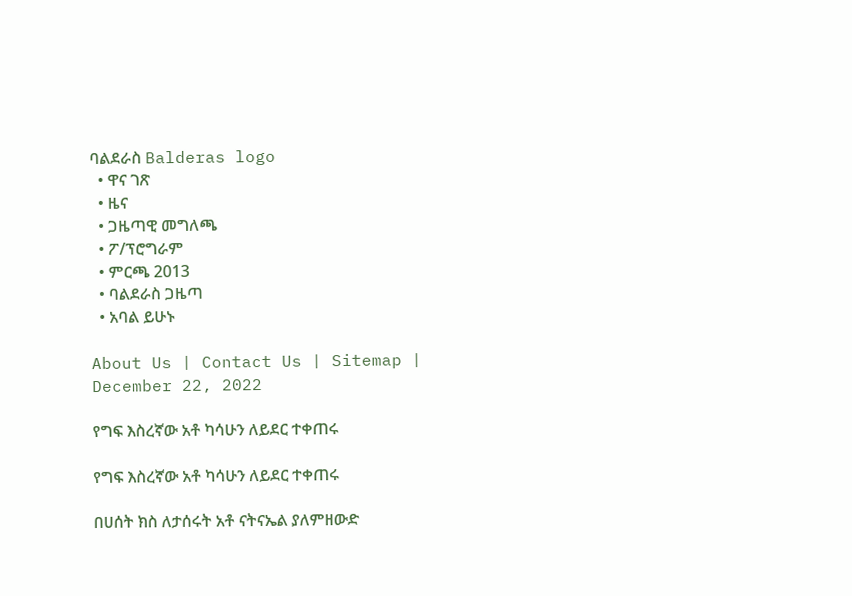ባልደራስ Balderas logo
  • ዋና ገጽ
  • ዜና
  • ጋዜጣዊ መግለጫ
  • ፖ/ፕሮግራም
  • ምርጫ 2013
  • ባልደራስ ጋዜጣ
  • አባል ይሁኑ

About Us | Contact Us | Sitemap |
December 22, 2022

የግፍ እስረኛው አቶ ካሳሁን ለይደር ተቀጠሩ

የግፍ እስረኛው አቶ ካሳሁን ለይደር ተቀጠሩ

በሀሰት ክስ ለታሰሩት አቶ ናትናኤል ያለምዘውድ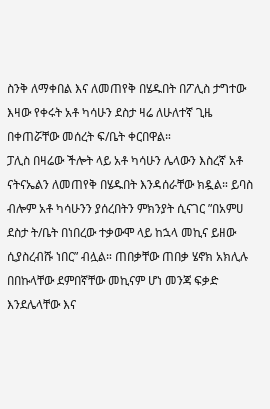ስንቅ ለማቀበል እና ለመጠየቅ በሄዱበት በፖሊስ ታግተው እዛው የቀሩት አቶ ካሳሁን ደስታ ዛሬ ለሁለተኛ ጊዜ በቀጠሯቸው መሰረት ፍ/ቤት ቀርበዋል።
ፓሊስ በዛሬው ችሎት ላይ አቶ ካሳሁን ሌላውን እስረኛ አቶ ናትናኤልን ለመጠየቅ በሄዱበት እንዳሰራቸው ክዷል። ይባስ ብሎም አቶ ካሳሁንን ያሰረበትን ምክንያት ሲናገር ”በአምሀ ደስታ ት/ቤት በነበረው ተቃውሞ ላይ ከኋላ መኪና ይዘው ሲያስረብሹ ነበር” ብሏል። ጠበቃቸው ጠበቃ ሄኖክ አክሊሉ በበኩላቸው ደምበኛቸው መኪናም ሆነ መንጃ ፍቃድ እንደሌላቸው እና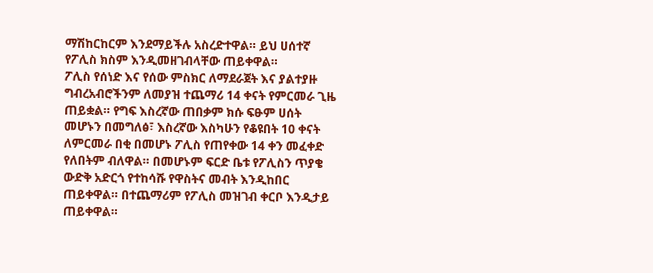ማሽከርከርም እንደማይችሉ አስረድተዋል። ይህ ሀሰተኛ የፖሊስ ክስም እንዲመዘገብላቸው ጠይቀዋል።
ፖሊስ የሰነድ እና የሰው ምስክር ለማደራጀት እና ያልተያዙ ግብረአብሮችንም ለመያዝ ተጨማሪ 14 ቀናት የምርመራ ጊዜ ጠይቋል። የግፍ እስረኛው ጠበቃም ክሱ ፍፁም ሀሰት መሆኑን በመግለፅ፣ እስረኛው እስካሁን የቆዩበት 10 ቀናት ለምርመራ በቂ በመሆኑ ፖሊስ የጠየቀው 14 ቀን መፈቀድ የለበትም ብለዋል። በመሆኑም ፍርድ ቤቱ የፖሊስን ጥያቄ ውድቅ አድርጎ የተከሳሹ የዋስትና መብት እንዲከበር ጠይቀዋል። በተጨማሪም የፖሊስ መዝገብ ቀርቦ እንዲታይ ጠይቀዋል።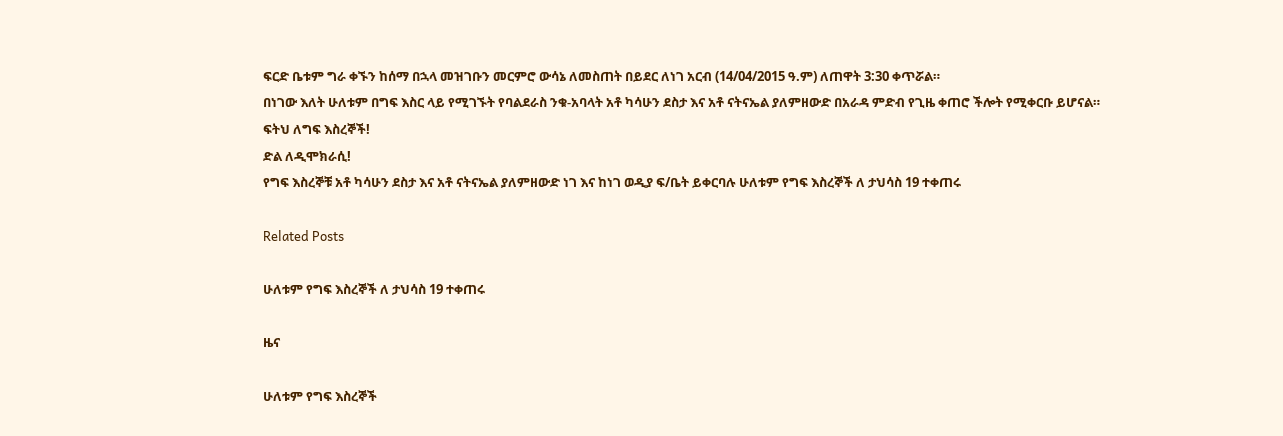ፍርድ ቤቱም ግራ ቀኙን ከሰማ በኋላ መዝገቡን መርምሮ ውሳኔ ለመስጠት በይደር ለነገ አርብ (14/04/2015 ዓ.ም) ለጠዋት 3:30 ቀጥሯል።
በነገው እለት ሁለቱም በግፍ እስር ላይ የሚገኙት የባልደራስ ንቁ-አባላት አቶ ካሳሁን ደስታ እና አቶ ናትናኤል ያለምዘውድ በአራዳ ምድብ የጊዜ ቀጠሮ ችሎት የሚቀርቡ ይሆናል።
ፍትህ ለግፍ እስረኞች!
ድል ለዲሞክራሲ!
የግፍ እስረኞቹ አቶ ካሳሁን ደስታ እና አቶ ናትናኤል ያለምዘውድ ነገ እና ከነገ ወዲያ ፍ/ቤት ይቀርባሉ ሁለቱም የግፍ እስረኞች ለ ታህሳስ 19 ተቀጠሩ

Related Posts

ሁለቱም የግፍ እስረኞች ለ ታህሳስ 19 ተቀጠሩ

ዜና

ሁለቱም የግፍ እስረኞች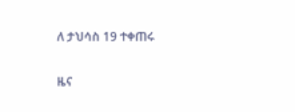ለ ታህሳስ 19 ተቀጠሩ

ዜና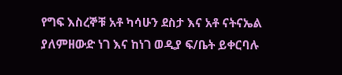የግፍ እስረኞቹ አቶ ካሳሁን ደስታ እና አቶ ናትናኤል ያለምዘውድ ነገ እና ከነገ ወዲያ ፍ/ቤት ይቀርባሉ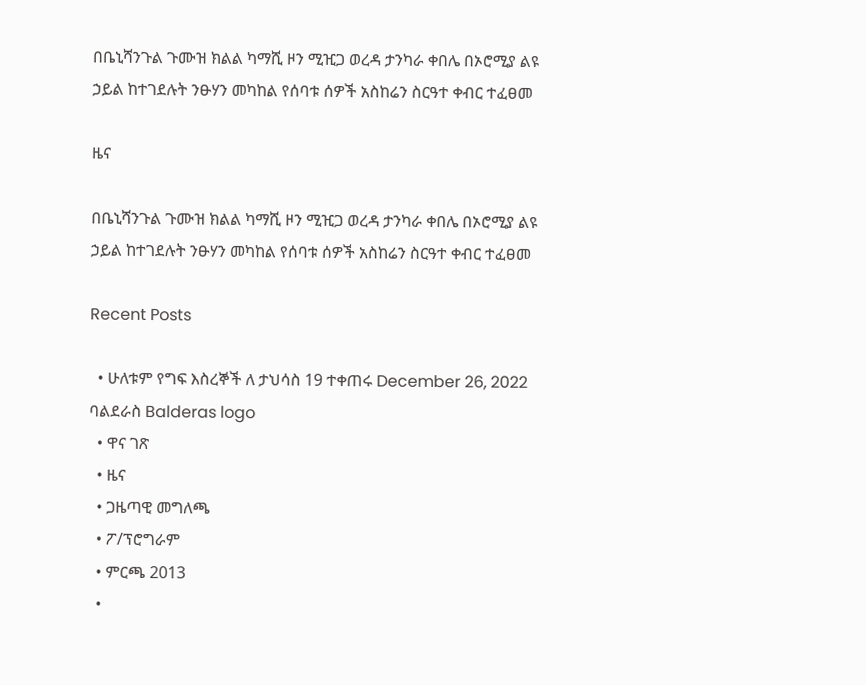በቤኒሻንጉል ጉሙዝ ክልል ካማሺ ዞን ሚዢጋ ወረዳ ታንካራ ቀበሌ በኦሮሚያ ልዩ ኃይል ከተገደሉት ንፁሃን መካከል የሰባቱ ሰዎች አስከሬን ስርዓተ ቀብር ተፈፀመ

ዜና

በቤኒሻንጉል ጉሙዝ ክልል ካማሺ ዞን ሚዢጋ ወረዳ ታንካራ ቀበሌ በኦሮሚያ ልዩ ኃይል ከተገደሉት ንፁሃን መካከል የሰባቱ ሰዎች አስከሬን ስርዓተ ቀብር ተፈፀመ

Recent Posts

  • ሁለቱም የግፍ እስረኞች ለ ታህሳስ 19 ተቀጠሩ December 26, 2022
ባልደራስ Balderas logo
  • ዋና ገጽ
  • ዜና
  • ጋዜጣዊ መግለጫ
  • ፖ/ፕሮግራም
  • ምርጫ 2013
  •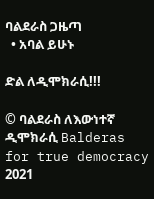ባልደራስ ጋዜጣ
  • አባል ይሁኑ

ድል ለዲሞክራሲ!!!

© ባልደራስ ለእውነተኛ ዲሞክራሲ Balderas for true democracy 2021